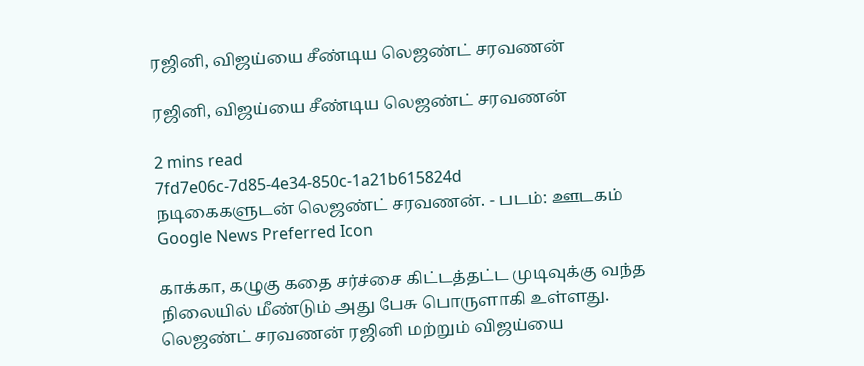ரஜினி, விஜய்யை சீண்டிய லெஜண்ட் சரவணன்

ரஜினி, விஜய்யை சீண்டிய லெஜண்ட் சரவணன்

2 mins read
7fd7e06c-7d85-4e34-850c-1a21b615824d
நடிகைகளுடன் லெஜண்ட் சரவணன். - படம்: ஊடகம்
Google News Preferred Icon

காக்கா, கழுகு கதை சர்ச்சை கிட்டத்தட்ட முடிவுக்கு வந்த நிலையில் மீண்டும் அது பேசு பொருளாகி உள்ளது. லெஜண்ட் சரவணன் ரஜினி மற்றும் விஜய்யை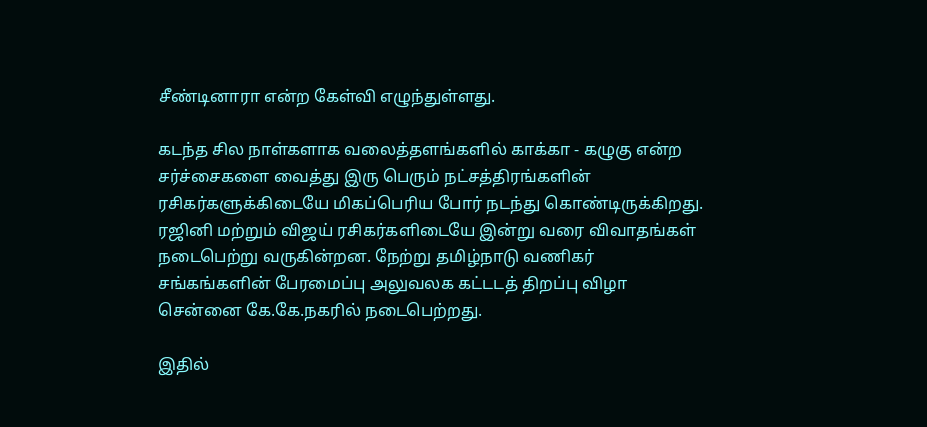சீண்டினாரா என்ற கேள்வி எழுந்துள்ளது.

கடந்த சில நாள்களாக வலைத்தளங்களில் காக்கா - கழுகு என்ற சர்ச்சைகளை வைத்து இரு பெரும் நட்சத்திரங்களின் ரசிகர்களுக்கிடையே மிகப்பெரிய போர் நடந்து கொண்டிருக்கிறது. ரஜினி மற்றும் விஜய் ரசிகர்களிடையே இன்று வரை விவாதங்கள் நடைபெற்று வருகின்றன. நேற்று தமிழ்நாடு வணிகர் சங்கங்களின் பேரமைப்பு அலுவலக கட்டடத் திறப்பு விழா சென்னை கே.கே.நகரில் நடைபெற்றது.

இதில்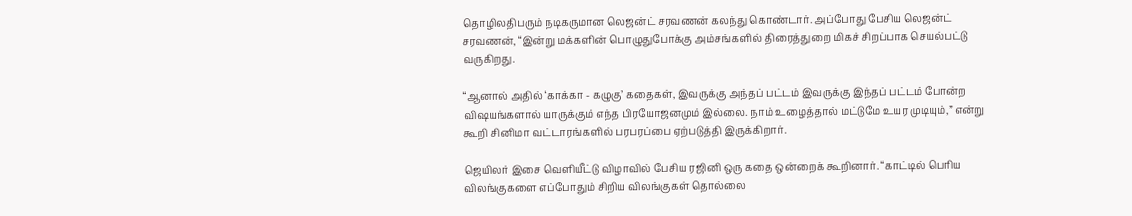தொழிலதிபரும் நடிகருமான லெஜன்ட் சரவணன் கலந்து கொண்டார். அப்போது பேசிய லெஜன்ட் சரவணன், “இன்று மக்களின் பொழுதுபோக்கு அம்சங்களில் திரைத்துறை மிகச் சிறப்பாக செயல்பட்டு வருகிறது.

“ஆனால் அதில் ‘காக்கா - கழுகு’ கதைகள், இவருக்கு அந்தப் பட்டம் இவருக்கு இந்தப் பட்டம் போன்ற விஷயங்களால் யாருக்கும் எந்த பிரயோஜனமும் இல்லை. நாம் உழைத்தால் மட்டுமே உயர முடியும்,” என்று கூறி சினிமா வட்டாரங்களில் பரபரப்பை ஏற்படுத்தி இருக்கிறார்.

ஜெயிலர் இசை வெளியீட்டு விழாவில் பேசிய ரஜினி ஒரு கதை ஒன்றைக் கூறினார். “காட்டில் பெரிய விலங்குகளை எப்போதும் சிறிய விலங்குகள் தொல்லை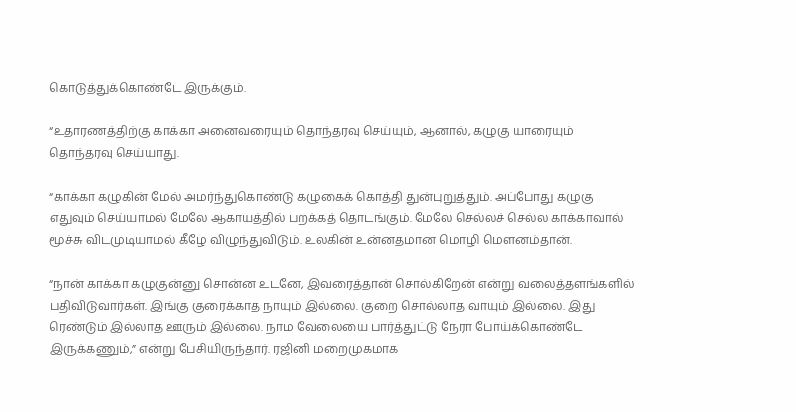கொடுத்துக்கொண்டே இருக்கும்.

“உதாரணத்திற்கு காக்கா அனைவரையும் தொந்தரவு செய்யும், ஆனால், கழுகு யாரையும் தொந்தரவு செய்யாது.

“காக்கா கழுகின் மேல் அமர்ந்துகொண்டு கழுகைக் கொத்தி துன்புறுத்தும். அப்போது கழுகு எதுவும் செய்யாமல் மேலே ஆகாயத்தில் பறக்கத் தொடங்கும். மேலே செல்லச் செல்ல காக்காவால் மூச்சு விடமுடியாமல் கீழே விழுந்துவிடும். உலகின் உன்னதமான மொழி மௌனம்தான்.

“நான் காக்கா கழுகுன்னு சொன்ன உடனே, இவரைத்தான் சொல்கிறேன் என்று வலைத்தளங்களில் பதிவிடுவார்கள். இங்கு குரைக்காத நாயும் இல்லை. குறை சொல்லாத வாயும் இல்லை. இது ரெண்டும் இல்லாத ஊரும் இல்லை. நாம வேலையை பார்த்துட்டு நேரா போய்க்கொண்டே இருக்கணும்,” என்று பேசியிருந்தார். ரஜினி மறைமுகமாக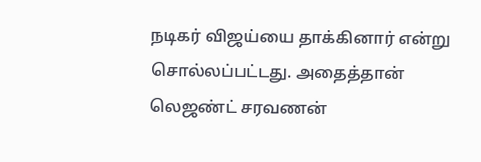நடிகர் விஜய்யை தாக்கினார் என்று சொல்லப்பட்டது. அதைத்தான் லெஜண்ட் சரவணன்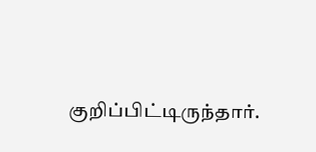குறிப்பிட்டிருந்தார்.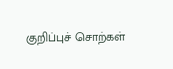குறிப்புச் சொற்கள்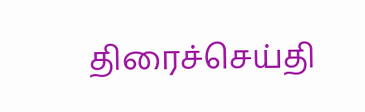திரைச்செய்தி